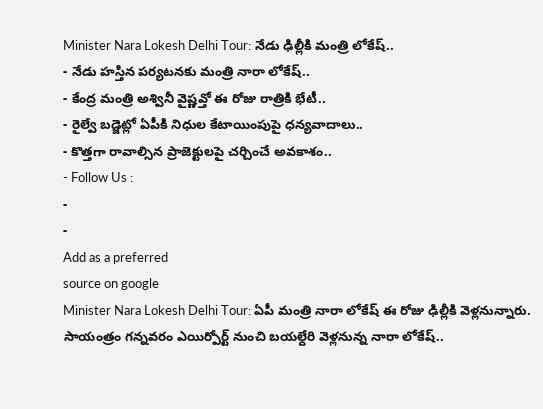Minister Nara Lokesh Delhi Tour: నేడు ఢిల్లీకి మంత్రి లోకేష్..
- నేడు హస్తిన పర్యటనకు మంత్రి నారా లోకేష్..
- కేంద్ర మంత్రి అశ్వినీ వైష్ణవ్తో ఈ రోజు రాత్రికి భేటీ..
- రైల్వే బడ్జెట్లో ఏపీకి నిధుల కేటాయింపుపై ధన్యవాదాలు..
- కొత్తగా రావాల్సిన ప్రాజెక్టులపై చర్చించే అవకాశం..
- Follow Us :
-
-
Add as a preferred
source on google
Minister Nara Lokesh Delhi Tour: ఏపీ మంత్రి నారా లోకేష్ ఈ రోజు ఢిల్లీకి వెళ్లనున్నారు. సాయంత్రం గన్నవరం ఎయిర్పోర్ట్ నుంచి బయల్దేరి వెళ్లనున్న నారా లోకేష్..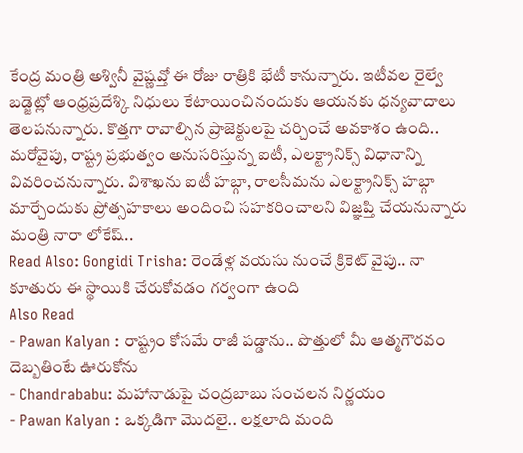కేంద్ర మంత్రి అశ్వినీ వైష్ణవ్తో ఈ రోజు రాత్రికి భేటీ కానున్నారు. ఇటీవల రైల్వే బడ్జెట్లో ఆంధ్రప్రదేశ్కి నిధులు కేటాయించినందుకు ఆయనకు ధన్యవాదాలు తెలపనున్నారు. కొత్తగా రావాల్సిన ప్రాజెక్టులపై చర్చించే అవకాశం ఉంది.. మరోవైపు, రాష్ట్ర ప్రభుత్వం అనుసరిస్తున్న ఐటీ, ఎలక్ట్రానిక్స్ విధానాన్ని వివరించనున్నారు. విశాఖను ఐటీ హబ్గా, రాలసీమను ఎలక్ట్రానిక్స్ హబ్గా మార్చేందుకు ప్రోత్సహకాలు అందించి సహకరించాలని విజ్ఞప్తి చేయనున్నారు మంత్రి నారా లోకేష్..
Read Also: Gongidi Trisha: రెండేళ్ల వయసు నుంచే క్రికెట్ వైపు.. నా కూతురు ఈ స్థాయికి చేరుకోవడం గర్వంగా ఉంది
Also Read
- Pawan Kalyan : రాష్ట్రం కోసమే రాజీ పడ్డాను.. పొత్తులో మీ ఆత్మగౌరవం దెబ్బతింటే ఊరుకోను
- Chandrababu: మహానాడుపై చంద్రబాబు సంచలన నిర్ణయం
- Pawan Kalyan : ఒక్కడిగా మొదలై.. లక్షలాది మంది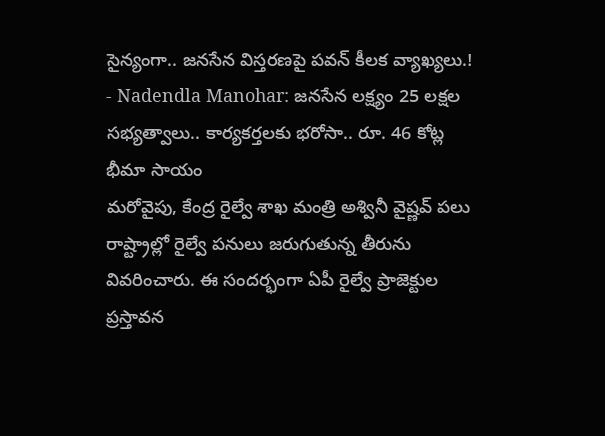సైన్యంగా.. జనసేన విస్తరణపై పవన్ కీలక వ్యాఖ్యలు.!
- Nadendla Manohar: జనసేన లక్ష్యం 25 లక్షల సభ్యత్వాలు.. కార్యకర్తలకు భరోసా.. రూ. 46 కోట్ల భీమా సాయం
మరోవైపు, కేంద్ర రైల్వే శాఖ మంత్రి అశ్వినీ వైష్ణవ్ పలు రాష్ట్రాల్లో రైల్వే పనులు జరుగుతున్న తీరును వివరించారు. ఈ సందర్భంగా ఏపీ రైల్వే ప్రాజెక్టుల ప్రస్తావన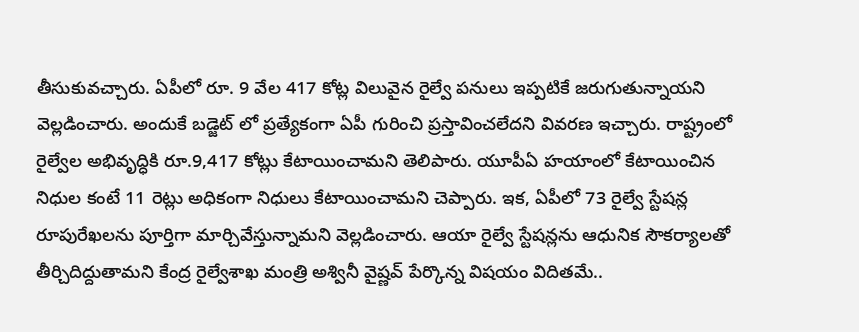తీసుకువచ్చారు. ఏపీలో రూ. 9 వేల 417 కోట్ల విలువైన రైల్వే పనులు ఇప్పటికే జరుగుతున్నాయని వెల్లడించారు. అందుకే బడ్జెట్ లో ప్రత్యేకంగా ఏపీ గురించి ప్రస్తావించలేదని వివరణ ఇచ్చారు. రాష్ట్రంలో రైల్వేల అభివృద్ధికి రూ.9,417 కోట్లు కేటాయించామని తెలిపారు. యూపీఏ హయాంలో కేటాయించిన నిధుల కంటే 11 రెట్లు అధికంగా నిధులు కేటాయించామని చెప్పారు. ఇక, ఏపీలో 73 రైల్వే స్టేషన్ల రూపురేఖలను పూర్తిగా మార్చివేస్తున్నామని వెల్లడించారు. ఆయా రైల్వే స్టేషన్లను ఆధునిక సౌకర్యాలతో తీర్చిదిద్దుతామని కేంద్ర రైల్వేశాఖ మంత్రి అశ్వినీ వైష్ణవ్ పేర్కొన్న విషయం విదితమే..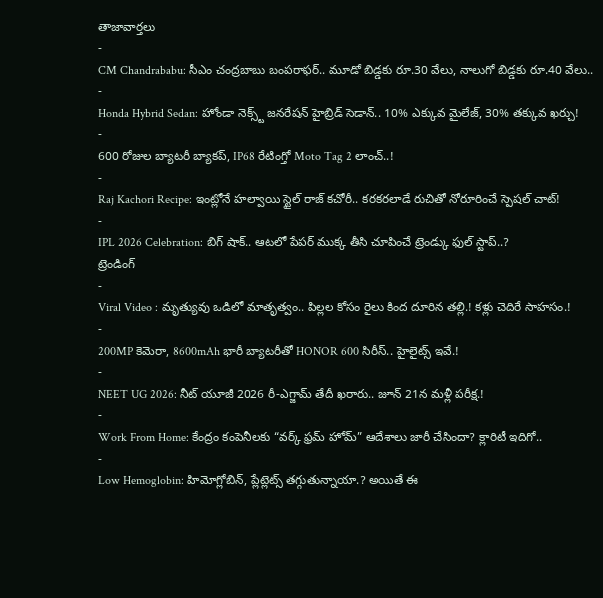తాజావార్తలు
-
CM Chandrababu: సీఎం చంద్రబాబు బంపరాఫర్.. మూడో బిడ్డకు రూ.30 వేలు, నాలుగో బిడ్డకు రూ.40 వేలు..
-
Honda Hybrid Sedan: హోండా నెక్స్ట్ జనరేషన్ హైబ్రిడ్ సెడాన్.. 10% ఎక్కువ మైలేజ్, 30% తక్కువ ఖర్చు!
-
600 రోజుల బ్యాటరీ బ్యాకప్, IP68 రేటింగ్తో Moto Tag 2 లాంచ్..!
-
Raj Kachori Recipe: ఇంట్లోనే హల్వాయి స్టైల్ రాజ్ కచోరీ.. కరకరలాడే రుచితో నోరూరించే స్పెషల్ చాట్!
-
IPL 2026 Celebration: బిగ్ షాక్.. ఆటలో పేపర్ ముక్క తీసి చూపించే ట్రెండ్కు ఫుల్ స్టాప్..?
ట్రెండింగ్
-
Viral Video : మృత్యువు ఒడిలో మాతృత్వం.. పిల్లల కోసం రైలు కింద దూరిన తల్లి.! కళ్లు చెదిరే సాహసం.!
-
200MP కెమెరా, 8600mAh భారీ బ్యాటరీతో HONOR 600 సిరీస్.. హైలైట్స్ ఇవే.!
-
NEET UG 2026: నీట్ యూజీ 2026 రీ-ఎగ్జామ్ తేదీ ఖరారు.. జూన్ 21న మళ్లీ పరీక్ష.!
-
Work From Home: కేంద్రం కంపెనీలకు “వర్క్ ఫ్రమ్ హోమ్” ఆదేశాలు జారీ చేసిందా? క్లారిటీ ఇదిగో..
-
Low Hemoglobin: హిమోగ్లోబిన్, ప్లేట్లెట్స్ తగ్గుతున్నాయా.? అయితే ఈ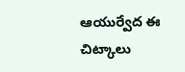ఆయుర్వేద ఈ చిట్కాలు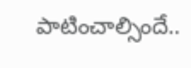పాటించాల్సిందే..